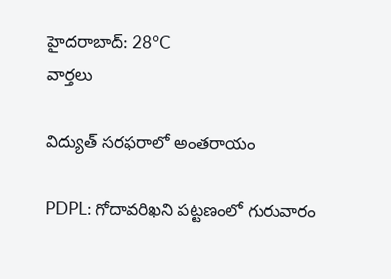హైదరాబాద్: 28°C
వార్తలు

విద్యుత్ సరఫరాలో అంతరాయం

PDPL: గోదావరిఖని పట్టణంలో గురువారం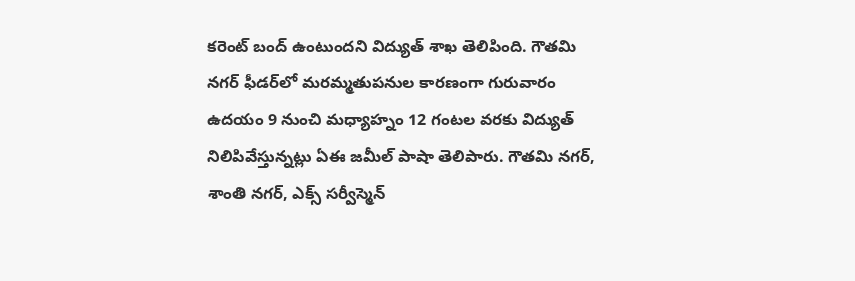కరెంట్ బంద్ ఉంటుందని విద్యుత్ శాఖ తెలిపింది. గౌతమి నగర్ ఫీడర్‌లో మరమ్మతుపనుల కారణంగా గురువారం ఉదయం 9 నుంచి మధ్యాహ్నం 12 గంటల వరకు విద్యుత్ నిలిపివేస్తున్నట్లు ఏఈ జమీల్ పాషా తెలిపారు. గౌతమి నగర్, శాంతి నగర్, ఎక్స్ సర్వీస్మెన్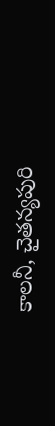కాలనీ, చైతన్యపురి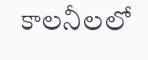కాలనీలలో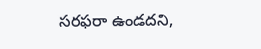సరఫరా ఉండదని,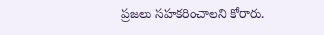ప్రజలు సహకరించాలని కోరారు.